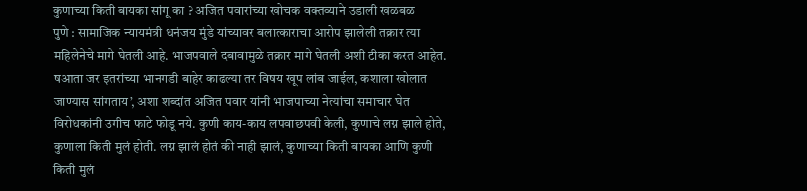कुणाच्या किती बायका सांगू का ? अजित पवारांच्या खोचक वक्तव्याने उडाली खळबळ
पुणे : सामाजिक न्यायमंत्री धनंजय मुंडे यांच्यावर बलात्काराचा आरोप झालेली तक्रार त्या महिलेनेचे मागे घेतली आहे. भाजपवाले दबावामुळे तक्रार मागे घेतली अशी टीका करत आहेत. षआता जर इतरांच्या भानगडी बाहेर काढल्या तर विषय खूप लांब जाईल, कशाला खोलात जाण्यास सांगताय’, अशा शब्दांत अजित पवार यांनी भाजपाच्या नेत्यांचा समाचार घेत विरोधकांनी उगीच फाटे फोडू नये. कुणी काय-काय लपवाछपवी केली, कुणाचे लग्न झाले होते, कुणाला किती मुलं होती. लग्न झालं होतं की नाही झालं, कुणाच्या किती बायका आणि कुणी किती मुलं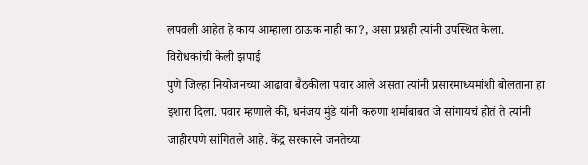लपवली आहेत हे काय आम्हाला ठाऊक नाही का?, असा प्रश्नही त्यांनी उपस्थित केला.
विरोधकांची केली झपाई
पुणे जिल्हा नियोजनच्या आढावा बैठकीला पवार आले असता त्यांनी प्रसारमाध्यमांशी बोलताना हा इशारा दिला. पवार म्हणाले की, धनंजय मुंडे यांनी करुणा शर्माबाबत जे सांगायचं होतं ते त्यांनी जाहीरपणे सांगितले आहे. केंद्र सरकारने जनतेच्या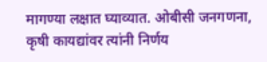मागण्या लक्षात घ्याव्यात. ओबीसी जनगणना, कृषी कायद्यांवर त्यांनी निर्णय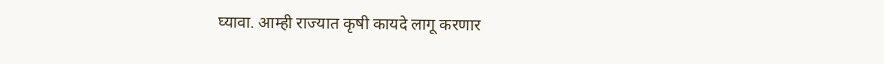घ्यावा. आम्ही राज्यात कृषी कायदे लागू करणार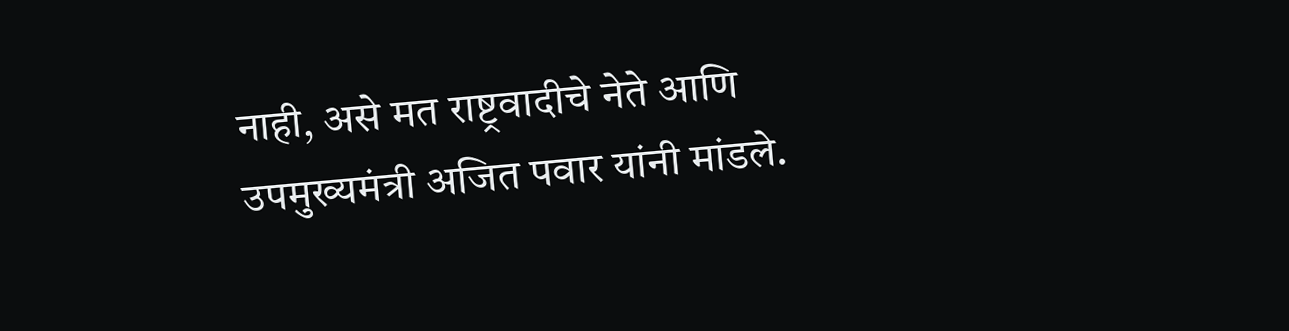नाही, असे मत राष्ट्रवादीचे नेते आणि उपमुख्यमंत्री अजित पवार यांनी मांडले.